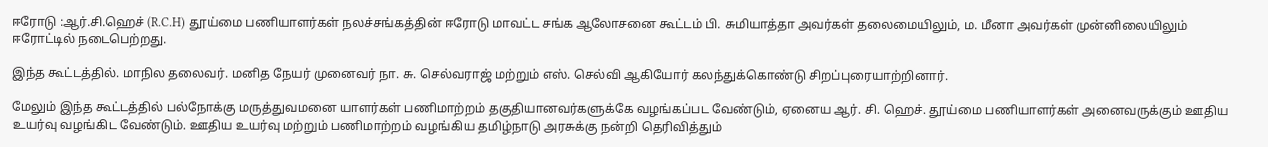ஈரோடு :ஆர்.சி.ஹெச் (R.C.H) தூய்மை பணியாளர்கள் நலச்சங்கத்தின் ஈரோடு மாவட்ட சங்க ஆலோசனை கூட்டம் பி. சுமியாத்தா அவர்கள் தலைமையிலும், ம. மீனா அவர்கள் முன்னிலையிலும் ஈரோட்டில் நடைபெற்றது.

இந்த கூட்டத்தில். மாநில தலைவர். மனித நேயர் முனைவர் நா. சு. செல்வராஜ் மற்றும் எஸ். செல்வி ஆகியோர் கலந்துக்கொண்டு சிறப்புரையாற்றினார்.

மேலும் இந்த கூட்டத்தில் பல்நோக்கு மருத்துவமனை யாளர்கள் பணிமாற்றம் தகுதியானவர்களுக்கே வழங்கப்பட வேண்டும், ஏனைய ஆர். சி. ஹெச். தூய்மை பணியாளர்கள் அனைவருக்கும் ஊதிய உயர்வு வழங்கிட வேண்டும். ஊதிய உயர்வு மற்றும் பணிமாற்றம் வழங்கிய தமிழ்நாடு அரசுக்கு நன்றி தெரிவித்தும்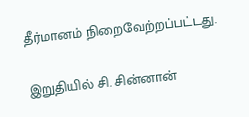தீர்மானம் நிறைவேற்றப்பட்டது.

இறுதியில் சி. சின்னான்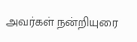அவர்கள் நன்றியுரை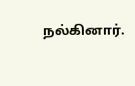நல்கினார்.